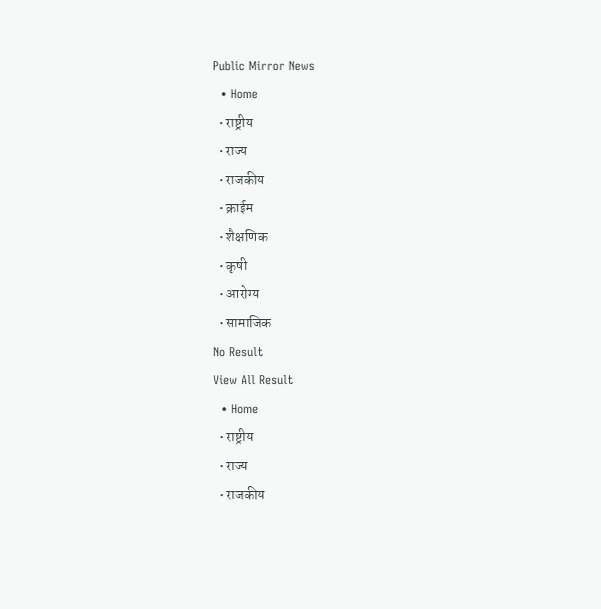Public Mirror News
  • Home
  • राष्ट्रीय
  • राज्य
  • राजकीय
  • क्राईम
  • शैक्षणिक
  • कृषी
  • आरोग्य
  • सामाजिक
No Result
View All Result
  • Home
  • राष्ट्रीय
  • राज्य
  • राजकीय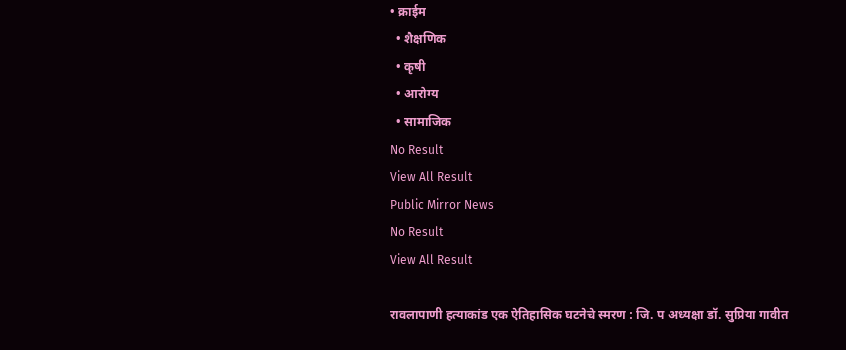• क्राईम
  • शैक्षणिक
  • कृषी
  • आरोग्य
  • सामाजिक
No Result
View All Result
Public Mirror News
No Result
View All Result

रावलापाणी हत्याकांड एक ऐतिहासिक घटनेचे स्मरण : जि. प अध्यक्षा डॉ. सुप्रिया गावीत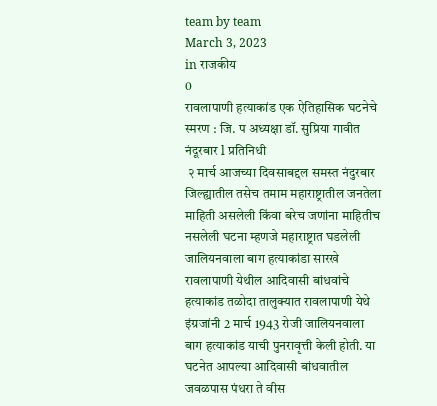team by team
March 3, 2023
in राजकीय
0
रावलापाणी हत्याकांड एक ऐतिहासिक घटनेचे स्मरण : जि. प अध्यक्षा डॉ. सुप्रिया गावीत
नंदूरबार l प्रतिनिधी
 २ मार्च आजच्या दिवसाबद्दल समस्त नंदुरबार जिल्ह्यातील तसेच तमाम महाराष्ट्रातील जनतेला माहिती असलेली किंवा बरेच जणांना माहितीच नसलेली घटना म्हणजे महाराष्ट्रात घडलेली जालियनवाला बाग हत्याकांडा सारखे रावलापाणी येथील आदिवासी बांधवांचे हत्याकांड तळोदा तालुक्यात रावलापाणी येथे इंग्रजांनी 2 मार्च 1943 रोजी जालियनवाला बाग हत्याकांड याची पुनरावृत्ती केली होती. या घटनेत आपल्या आदिवासी बांधवातील जवळपास पंधरा ते वीस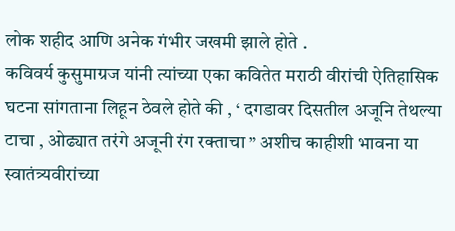लोक शहीद आणि अनेक गंभीर जखमी झाले होते .
कविवर्य कुसुमाग्रज यांनी त्यांच्या एका कवितेत मराठी वीरांची ऐतिहासिक घटना सांगताना लिहून ठेवले होते की , ‘ दगडावर दिसतील अजूनि तेथल्या टाचा , ओढ्यात तरंगे अजूनी रंग रक्ताचा ” अशीच काहीशी भावना या स्वातंत्र्यवीरांच्या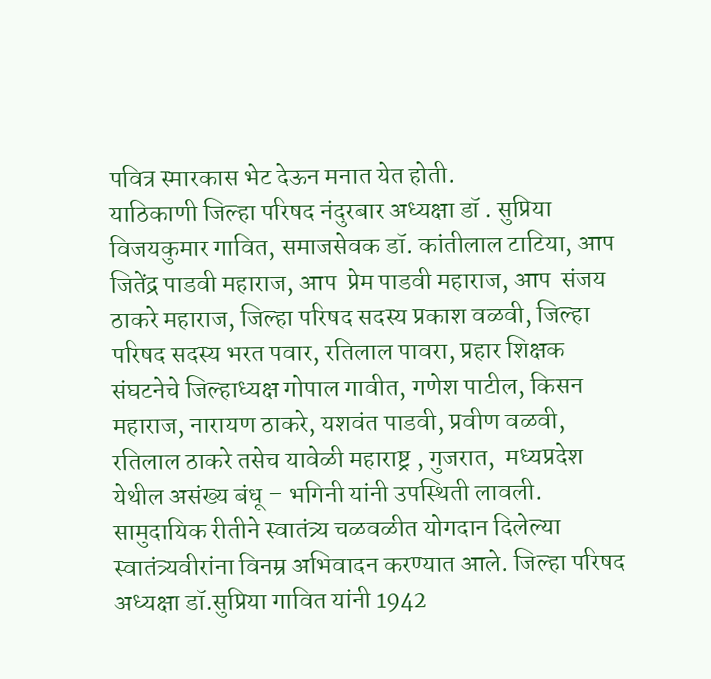पवित्र स्मारकास भेट देऊन मनात येत होती.
याठिकाणी जिल्हा परिषद नंदुरबार अध्यक्षा डॉ . सुप्रिया विजयकुमार गावित, समाजसेवक डॉ. कांतीलाल टाटिया, आप  जितेंद्र पाडवी महाराज, आप  प्रेम पाडवी महाराज, आप  संजय ठाकरे महाराज, जिल्हा परिषद सदस्य प्रकाश वळवी, जिल्हा परिषद सदस्य भरत पवार, रतिलाल पावरा, प्रहार शिक्षक संघटनेचे जिल्हाध्यक्ष गोपाल गावीत, गणेश पाटील, किसन महाराज, नारायण ठाकरे, यशवंत पाडवी, प्रवीण वळवी, रतिलाल ठाकरे तसेच यावेळी महाराष्ट्र , गुजरात,  मध्यप्रदेश येथील असंख्य बंधू – भगिनी यांनी उपस्थिती लावली. सामुदायिक रीतीने स्वातंत्र्य चळवळीत योगदान दिलेल्या स्वातंत्र्यवीरांना विनम्र अभिवादन करण्यात आले. जिल्हा परिषद अध्यक्षा डॉ.सुप्रिया गावित यांनी 1942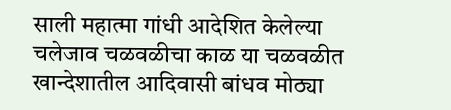साली महात्मा गांधी आदेशित केलेल्या चलेजाव चळवळीचा काळ या चळवळीत खान्देशातील आदिवासी बांधव मोठ्या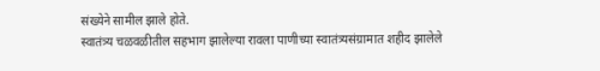संख्येने सामील झाले होते.
स्वातंत्र्य चळवळीतील सहभाग झालेल्या रावला पाणीच्या स्वातंत्र्यसंग्रामात शहीद झालेले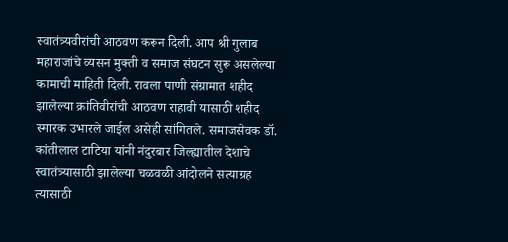स्वातंत्र्यवीरांची आठवण करून दिली. आप श्री गुलाब महाराजांचे व्यसन मुक्ती व समाज संघटन सुरू असलेल्या कामाची माहिती दिली. रावला पाणी संग्रामात शहीद झालेल्या क्रांतिवीरांची आठवण राहावी यासाठी शहीद स्मारक उभारले जाईल असेही सांगितले. समाजसेवक डॉ. कांतीलाल टाटिया यांनी नंदुरबार जिल्ह्यातील देशाचे स्वातंत्र्यासाठी झालेल्या चळवळी आंदोलने सत्याग्रह त्यासाठी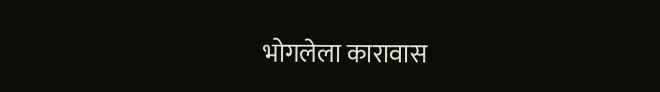भोगलेला कारावास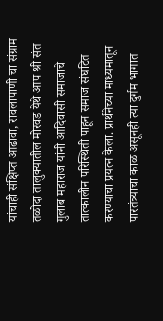यांचाही संक्षिप्त आढावा, रावलापाणी चा संग्राम तळोदा तालुक्यातील मोरवड येथे आप श्री संत गुलाब महाराज यांनी आदिवासी समाजाचे तात्कालीन परिस्थिती पाहून समाज संघटित करण्याचा प्रयत्न केला. प्रार्थनेच्या माध्यमातून पारतंत्र्याचा काळ असूनही त्या दुर्गम भागात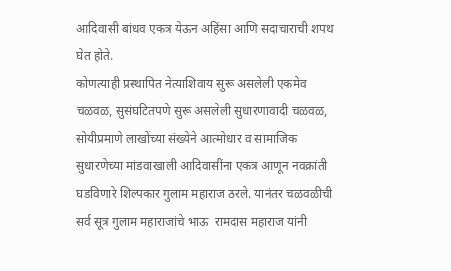आदिवासी बांधव एकत्र येऊन अहिंसा आणि सदाचाराची शपथ घेत होते.
कोणत्याही प्रस्थापित नेत्याशिवाय सुरू असलेली एकमेव चळवळ, सुसंघटितपणे सुरू असलेली सुधारणावादी चळवळ, सोयीप्रमाणे लाखोंच्या संख्येने आत्मोधार व सामाजिक सुधारणेच्या मांडवाखाली आदिवासींना एकत्र आणून नवक्रांती घडविणारे शिल्पकार गुलाम महाराज ठरले. यानंतर चळवळीची सर्व सूत्र गुलाम महाराजांचे भाऊ  रामदास महाराज यांनी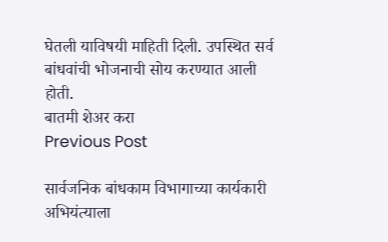घेतली याविषयी माहिती दिली. उपस्थित सर्व बांधवांची भोजनाची सोय करण्यात आली होती.
बातमी शेअर करा
Previous Post

सार्वजनिक बांधकाम विभागाच्या कार्यकारी अभियंत्याला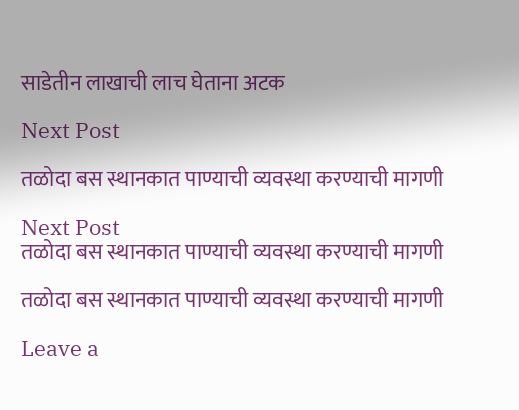साडेतीन लाखाची लाच घेताना अटक

Next Post

तळोदा बस स्थानकात पाण्याची व्यवस्था करण्याची मागणी

Next Post
तळोदा बस स्थानकात पाण्याची व्यवस्था करण्याची मागणी

तळोदा बस स्थानकात पाण्याची व्यवस्था करण्याची मागणी

Leave a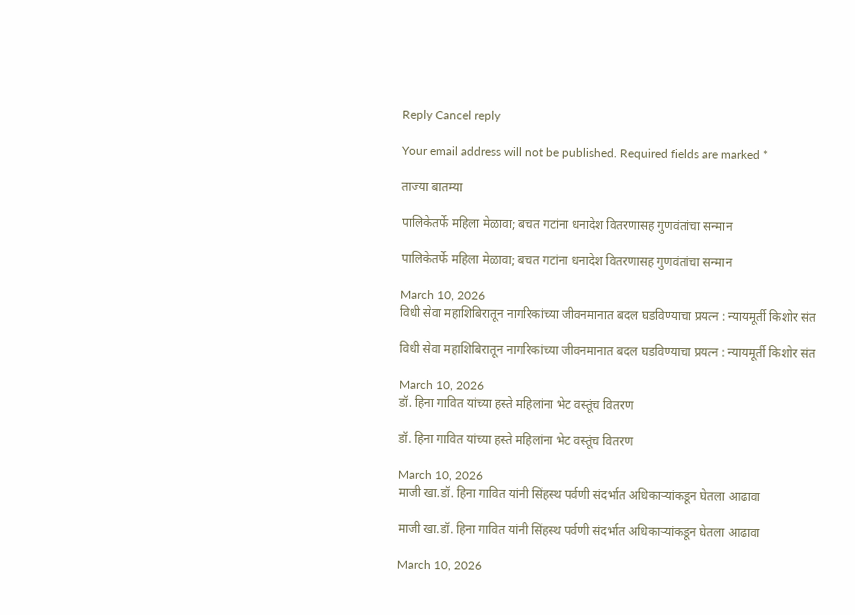Reply Cancel reply

Your email address will not be published. Required fields are marked *

ताज्या बातम्या

पालिकेतर्फे महिला मेळावा; बचत गटांना धनादेश वितरणासह गुणवंतांचा सन्मान

पालिकेतर्फे महिला मेळावा; बचत गटांना धनादेश वितरणासह गुणवंतांचा सन्मान

March 10, 2026
विधी सेवा महाशिबिरातून नागरिकांच्या जीवनमानात बदल घडविण्याचा प्रयत्न : न्यायमूर्ती किशोर संत

विधी सेवा महाशिबिरातून नागरिकांच्या जीवनमानात बदल घडविण्याचा प्रयत्न : न्यायमूर्ती किशोर संत

March 10, 2026
डॉ. हिना गावित यांच्या हस्ते महिलांना भेट वस्तूंच वितरण

डॉ. हिना गावित यांच्या हस्ते महिलांना भेट वस्तूंच वितरण

March 10, 2026
माजी खा.डॉ. हिना गावित यांनी सिंहस्थ पर्वणी संदर्भात अधिकाऱ्यांकडून घेतला आढावा

माजी खा.डॉ. हिना गावित यांनी सिंहस्थ पर्वणी संदर्भात अधिकाऱ्यांकडून घेतला आढावा

March 10, 2026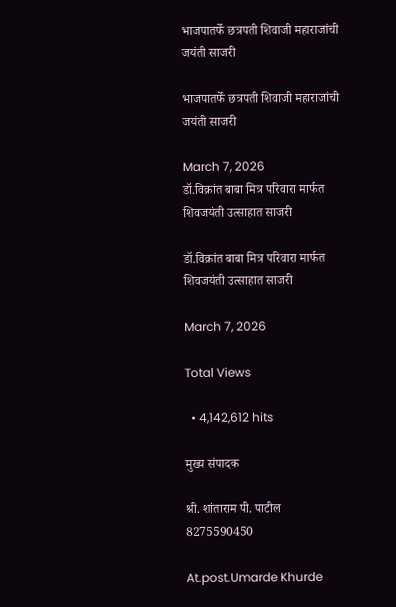भाजपातर्फे छत्रपती शिवाजी महाराजांची जयंती साजरी

भाजपातर्फे छत्रपती शिवाजी महाराजांची जयंती साजरी

March 7, 2026
डॉ.विक्रांत बाबा मित्र परिवारा मार्फत शिवजयंती उत्साहात साजरी

डॉ.विक्रांत बाबा मित्र परिवारा मार्फत शिवजयंती उत्साहात साजरी

March 7, 2026

Total Views

  • 4,142,612 hits

मुख्य संपादक

श्री. शांताराम पी. पाटील
8275590450

At.post.Umarde Khurde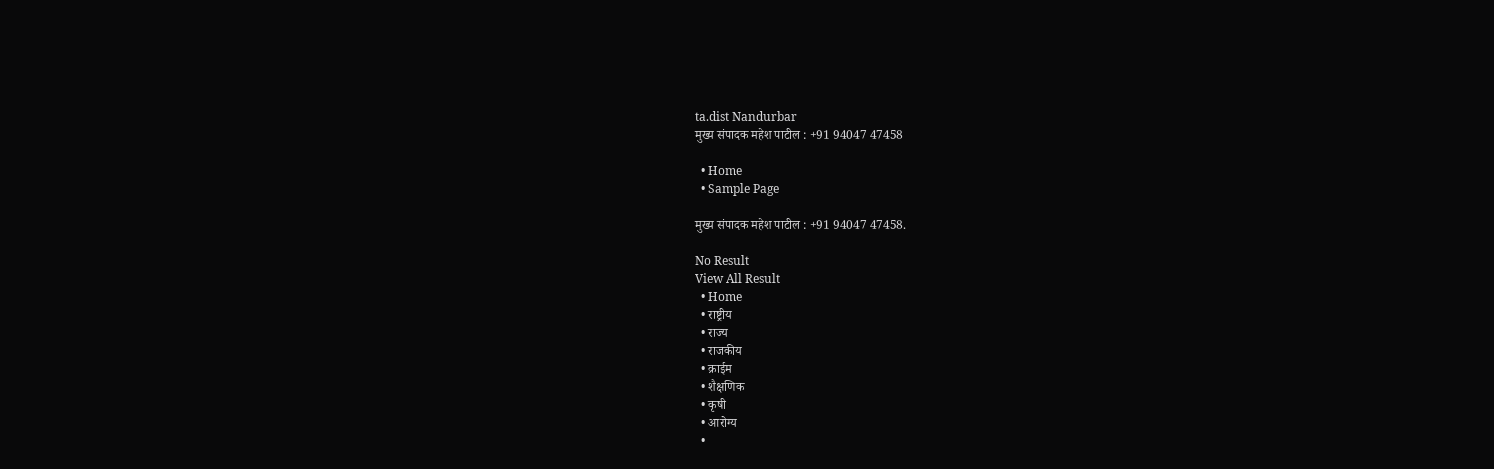ta.dist Nandurbar
मुख्य संपादक महेश पाटील : +91 94047 47458

  • Home
  • Sample Page

मुख्य संपादक महेश पाटील : +91 94047 47458.

No Result
View All Result
  • Home
  • राष्ट्रीय
  • राज्य
  • राजकीय
  • क्राईम
  • शैक्षणिक
  • कृषी
  • आरोग्य
  •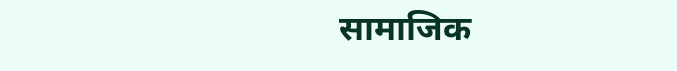सामाजिक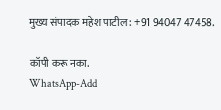मुख्य संपादक महेश पाटील : +91 94047 47458.

कॉपी करू नका.
WhatsApp-Add